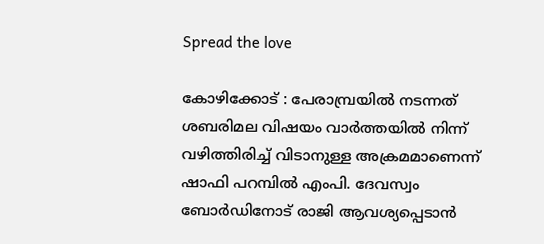Spread the love

കോഴിക്കോട് : പേരാമ്പ്രയില്‍ നടന്നത് ശബരിമല വിഷയം വാര്‍ത്തയില്‍ നിന്ന് വഴിത്തിരിച്ച് വിടാനുള്ള അക്രമമാണെന്ന് ഷാഫി പറമ്പില്‍ എംപി. ദേവസ്വം ബോര്‍ഡിനോട് രാജി ആവശ്യപ്പെടാന്‍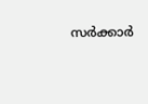സര്‍ക്കാര്‍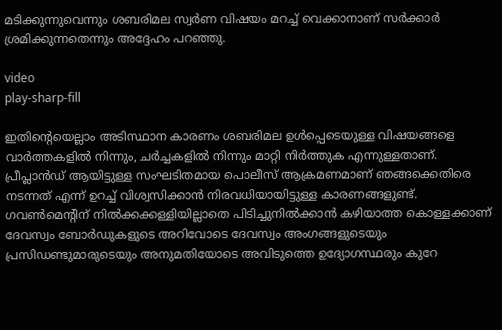മടിക്കുന്നുവെന്നും ശബരിമല സ്വര്‍ണ വിഷയം മറച്ച് വെക്കാനാണ് സര്‍ക്കാര്‍ ശ്രമിക്കുന്നതെന്നും അദ്ദേഹം പറഞ്ഞു.

video
play-sharp-fill

ഇതിന്റെയെല്ലാം അടിസ്ഥാന കാരണം ശബരിമല ഉള്‍പ്പെടെയുള്ള വിഷയങ്ങളെ വാര്‍ത്തകളില്‍ നിന്നും, ചര്‍ച്ചകളില്‍ നിന്നും മാറ്റി നിര്‍ത്തുക എന്നുള്ളതാണ്. പ്രീപ്ലാന്‍ഡ് ആയിട്ടുള്ള സംഘടിതമായ പൊലീസ് ആക്രമണമാണ് ഞങ്ങക്കെതിരെ നടന്നത് എന്ന് ഉറച്ച് വിശ്വസിക്കാന്‍ നിരവധിയായിട്ടുള്ള കാരണങ്ങളുണ്ട്. ഗവണ്‍മെന്റിന് നില്‍ക്കക്കള്ളിയില്ലാതെ പിടിച്ചുനില്‍ക്കാന്‍ കഴിയാത്ത കൊള്ളക്കാണ് ദേവസ്വം ബോര്‍ഡുകളുടെ അറിവോടെ ദേവസ്വം അംഗങ്ങളുടെയും പ്രസിഡണ്ടുമാരുടെയും അനുമതിയോടെ അവിടുത്തെ ഉദ്യോഗസ്ഥരും കുറേ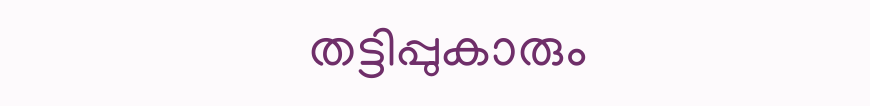തട്ടിപ്പുകാരും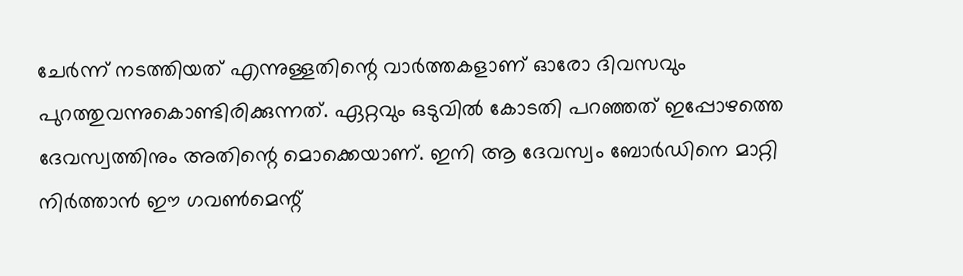ചേര്‍ന്ന് നടത്തിയത് എന്നുള്ളതിന്റെ വാര്‍ത്തകളാണ് ഓരോ ദിവസവും പുറത്തുവന്നുകൊണ്ടിരിക്കുന്നത്. ഏറ്റവും ഒടുവില്‍ കോടതി പറഞ്ഞത് ഇപ്പോഴത്തെ ദേവസ്വത്തിനും അതിന്റെ മൊക്കെയാണ്. ഇനി ആ ദേവസ്വം ബോര്‍ഡിനെ മാറ്റി നിര്‍ത്താന്‍ ഈ ഗവണ്‍മെന്റ്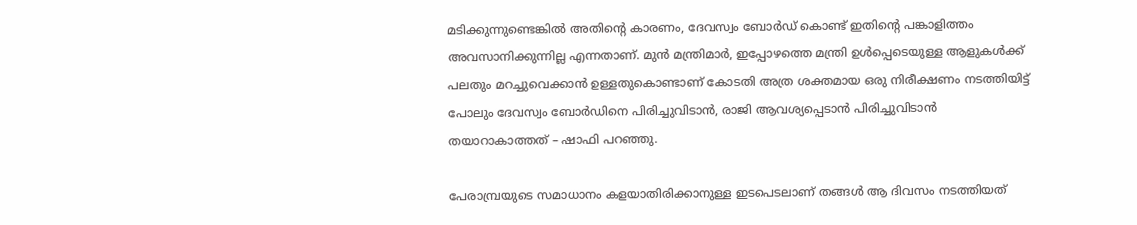മടിക്കുന്നുണ്ടെങ്കില്‍ അതിന്റെ കാരണം, ദേവസ്വം ബോര്‍ഡ് കൊണ്ട് ഇതിന്റെ പങ്കാളിത്തം അവസാനിക്കുന്നില്ല എന്നതാണ്. മുന്‍ മന്ത്രിമാര്‍, ഇപ്പോഴത്തെ മന്ത്രി ഉള്‍പ്പെടെയുള്ള ആളുകള്‍ക്ക് പലതും മറച്ചുവെക്കാന്‍ ഉള്ളതുകൊണ്ടാണ് കോടതി അത്ര ശക്തമായ ഒരു നിരീക്ഷണം നടത്തിയിട്ട് പോലും ദേവസ്വം ബോര്‍ഡിനെ പിരിച്ചുവിടാന്‍, രാജി ആവശ്യപ്പെടാന്‍ പിരിച്ചുവിടാന്‍ തയാറാകാത്തത് – ഷാഫി പറഞ്ഞു.

പേരാമ്പ്രയുടെ സമാധാനം കളയാതിരിക്കാനുള്ള ഇടപെടലാണ് തങ്ങള്‍ ആ ദിവസം നടത്തിയത്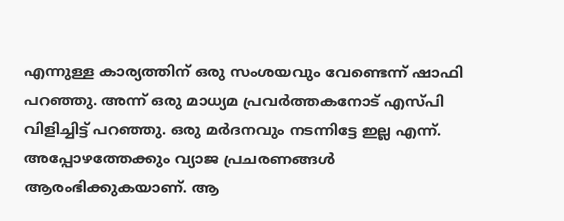എന്നുള്ള കാര്യത്തിന് ഒരു സംശയവും വേണ്ടെന്ന് ഷാഫി പറഞ്ഞു. അന്ന് ഒരു മാധ്യമ പ്രവര്‍ത്തകനോട് എസ്പി വിളിച്ചിട്ട് പറഞ്ഞു. ഒരു മര്‍ദനവും നടന്നിട്ടേ ഇല്ല എന്ന്. അപ്പോഴത്തേക്കും വ്യാജ പ്രചരണങ്ങള്‍ ആരംഭിക്കുകയാണ്. ആ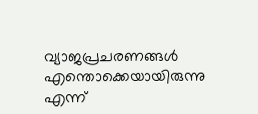വ്യാജപ്രചരണങ്ങള്‍ എന്തൊക്കെയായിരുന്നു എന്ന്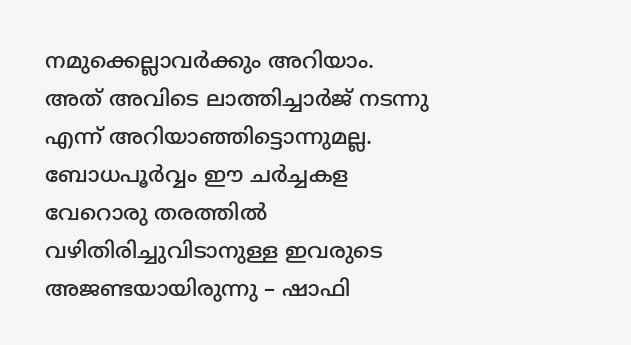നമുക്കെല്ലാവര്‍ക്കും അറിയാം. അത് അവിടെ ലാത്തിച്ചാര്‍ജ് നടന്നു എന്ന് അറിയാഞ്ഞിട്ടൊന്നുമല്ല. ബോധപൂര്‍വ്വം ഈ ചര്‍ച്ചകള വേറൊരു തരത്തില്‍ വഴിതിരിച്ചുവിടാനുള്ള ഇവരുടെ അജണ്ടയായിരുന്നു – ഷാഫി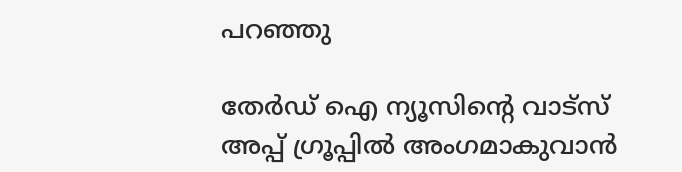പറഞ്ഞു

തേർഡ് ഐ ന്യൂസിന്റെ വാട്സ് അപ്പ് ഗ്രൂപ്പിൽ അംഗമാകുവാൻ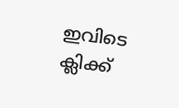ഇവിടെ ക്ലിക്ക്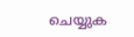ചെയ്യുക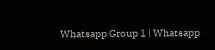Whatsapp Group 1 | Whatsapp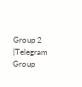Group 2 |Telegram Group